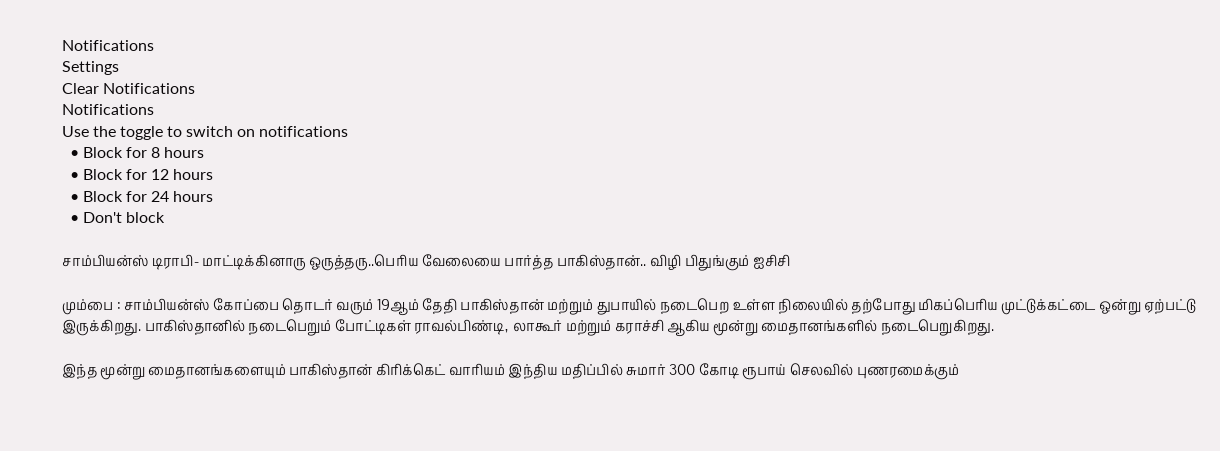Notifications
Settings
Clear Notifications
Notifications
Use the toggle to switch on notifications
  • Block for 8 hours
  • Block for 12 hours
  • Block for 24 hours
  • Don't block

சாம்பியன்ஸ் டிராபி- மாட்டிக்கினாரு ஒருத்தரு..பெரிய வேலையை பார்த்த பாகிஸ்தான்.. விழி பிதுங்கும் ஐசிசி

மும்பை : சாம்பியன்ஸ் கோப்பை தொடர் வரும் 19ஆம் தேதி பாகிஸ்தான் மற்றும் துபாயில் நடைபெற உள்ள நிலையில் தற்போது மிகப்பெரிய முட்டுக்கட்டை ஒன்று ஏற்பட்டு இருக்கிறது. பாகிஸ்தானில் நடைபெறும் போட்டிகள் ராவல்பிண்டி, லாகூர் மற்றும் கராச்சி ஆகிய மூன்று மைதானங்களில் நடைபெறுகிறது.

இந்த மூன்று மைதானங்களையும் பாகிஸ்தான் கிரிக்கெட் வாரியம் இந்திய மதிப்பில் சுமார் 300 கோடி ரூபாய் செலவில் புணரமைக்கும்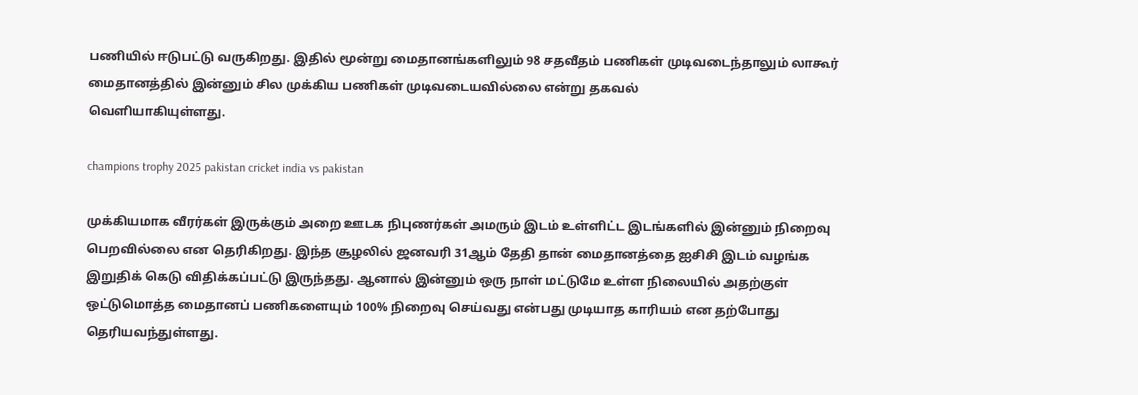பணியில் ஈடுபட்டு வருகிறது. இதில் மூன்று மைதானங்களிலும் 98 சதவீதம் பணிகள் முடிவடைந்தாலும் லாகூர் மைதானத்தில் இன்னும் சில முக்கிய பணிகள் முடிவடையவில்லை என்று தகவல்
வெளியாகியுள்ளது.

champions trophy 2025 pakistan cricket india vs pakistan

முக்கியமாக வீரர்கள் இருக்கும் அறை ஊடக நிபுணர்கள் அமரும் இடம் உள்ளிட்ட இடங்களில் இன்னும் நிறைவு பெறவில்லை என தெரிகிறது. இந்த சூழலில் ஜனவரி 31ஆம் தேதி தான் மைதானத்தை ஐசிசி இடம் வழங்க இறுதிக் கெடு விதிக்கப்பட்டு இருந்தது. ஆனால் இன்னும் ஒரு நாள் மட்டுமே உள்ள நிலையில் அதற்குள் ஒட்டுமொத்த மைதானப் பணிகளையும் 100% நிறைவு செய்வது என்பது முடியாத காரியம் என தற்போது தெரியவந்துள்ளது.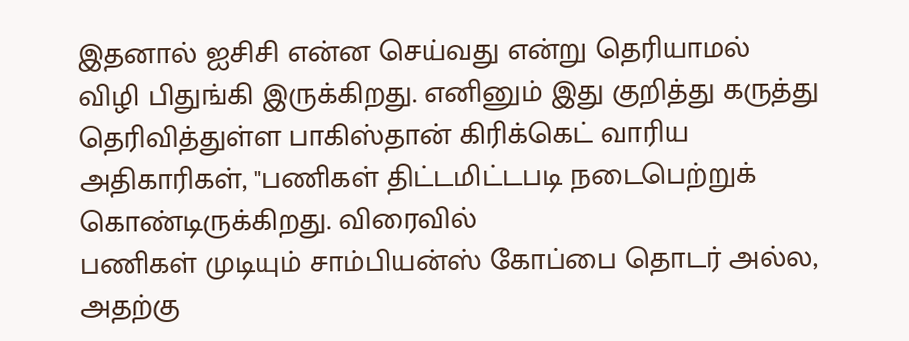இதனால் ஐசிசி என்ன செய்வது என்று தெரியாமல் விழி பிதுங்கி இருக்கிறது. எனினும் இது குறித்து கருத்து தெரிவித்துள்ள பாகிஸ்தான் கிரிக்கெட் வாரிய அதிகாரிகள், "பணிகள் திட்டமிட்டபடி நடைபெற்றுக் கொண்டிருக்கிறது. விரைவில்
பணிகள் முடியும் சாம்பியன்ஸ் கோப்பை தொடர் அல்ல, அதற்கு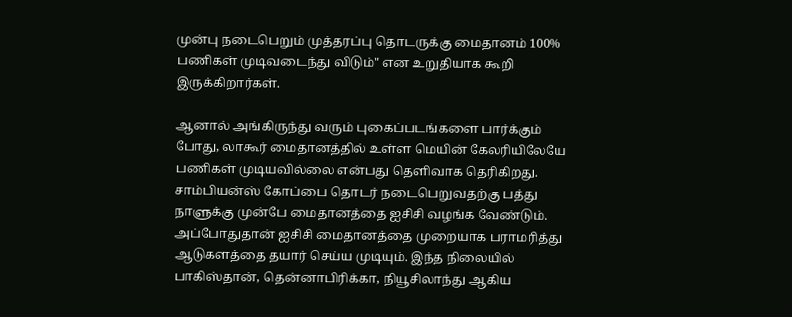முன்பு நடைபெறும் முத்தரப்பு தொடருக்கு மைதானம் 100% பணிகள் முடிவடைந்து விடும்" என உறுதியாக கூறி இருக்கிறார்கள்.

ஆனால் அங்கிருந்து வரும் புகைப்படங்களை பார்க்கும் போது, லாகூர் மைதானத்தில் உள்ள மெயின் கேலரியிலேயே பணிகள் முடியவில்லை என்பது தெளிவாக தெரிகிறது. சாம்பியன்ஸ் கோப்பை தொடர் நடைபெறுவதற்கு பத்து நாளுக்கு முன்பே மைதானத்தை ஐசிசி வழங்க வேண்டும். அப்போதுதான் ஐசிசி மைதானத்தை முறையாக பராமரித்து ஆடுகளத்தை தயார் செய்ய முடியும். இந்த நிலையில் பாகிஸ்தான், தென்னாபிரிக்கா, நியூசிலாந்து ஆகிய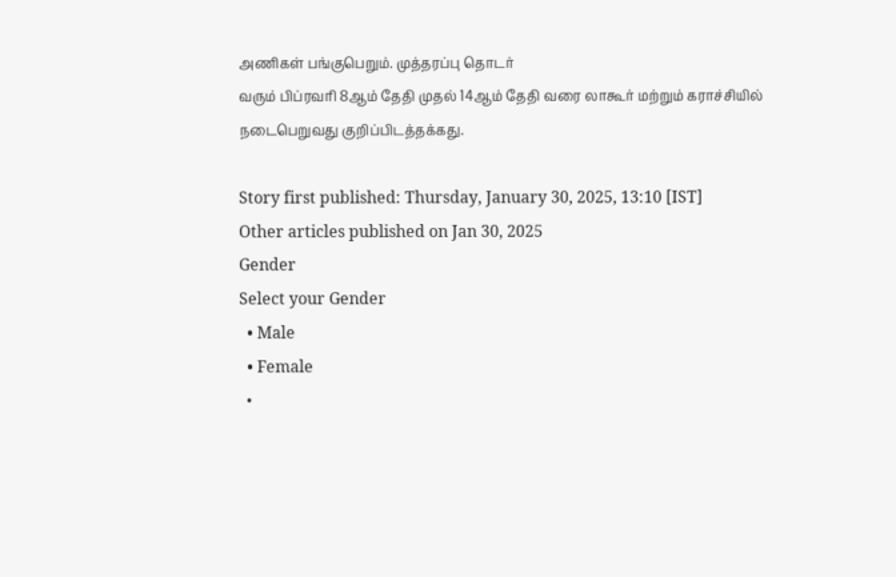அணிகள் பங்குபெறும். முத்தரப்பு தொடர்
வரும் பிப்ரவரி 8ஆம் தேதி முதல் 14ஆம் தேதி வரை லாகூர் மற்றும் கராச்சியில் நடைபெறுவது குறிப்பிடத்தக்கது.

Story first published: Thursday, January 30, 2025, 13:10 [IST]
Other articles published on Jan 30, 2025
Gender
Select your Gender
  • Male
  • Female
  •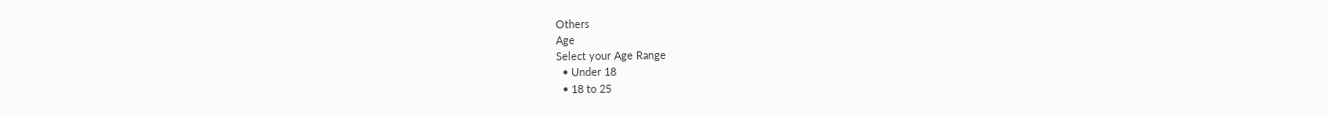Others
Age
Select your Age Range
  • Under 18
  • 18 to 25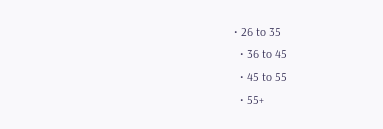• 26 to 35
  • 36 to 45
  • 45 to 55
  • 55+